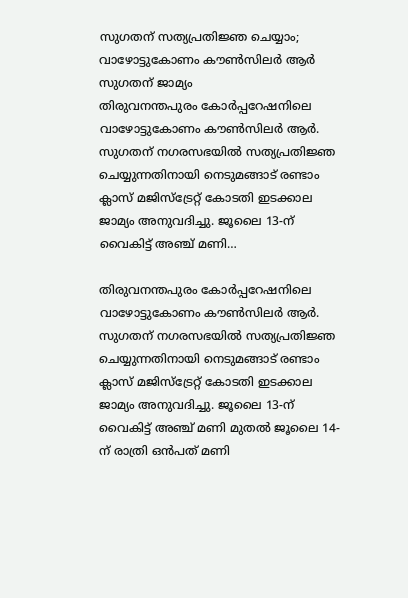സുഗതന് സത്യപ്രതിജ്ഞ ചെയ്യാം; വാഴോട്ടുകോണം കൗൺസിലർ ആർ സുഗതന് ജാമ്യം
തിരുവനന്തപുരം കോർപ്പറേഷനിലെ വാഴോട്ടുകോണം കൗൺസിലർ ആർ. സുഗതന് നഗരസഭയിൽ സത്യപ്രതിജ്ഞ ചെയ്യുന്നതിനായി നെടുമങ്ങാട് രണ്ടാം ക്ലാസ് മജിസ്ട്രേറ്റ് കോടതി ഇടക്കാല ജാമ്യം അനുവദിച്ചു. ജൂലൈ 13-ന് വൈകിട്ട് അഞ്ച് മണി…

തിരുവനന്തപുരം കോർപ്പറേഷനിലെ വാഴോട്ടുകോണം കൗൺസിലർ ആർ. സുഗതന് നഗരസഭയിൽ സത്യപ്രതിജ്ഞ ചെയ്യുന്നതിനായി നെടുമങ്ങാട് രണ്ടാം ക്ലാസ് മജിസ്ട്രേറ്റ് കോടതി ഇടക്കാല ജാമ്യം അനുവദിച്ചു. ജൂലൈ 13-ന് വൈകിട്ട് അഞ്ച് മണി മുതൽ ജൂലൈ 14-ന് രാത്രി ഒൻപത് മണി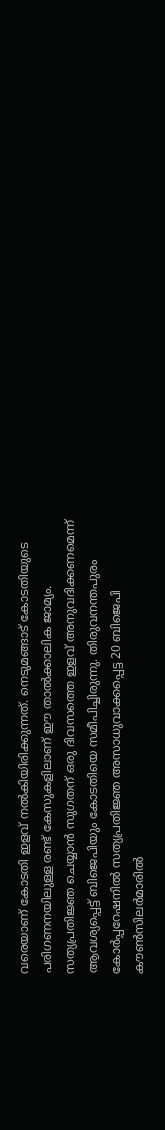വരെയാണ് കോടതി ഇളവ് നൽകിയിരിക്കുന്നത്. നെടുമങ്ങാട് കോടതിയുടെ പരിഗണനയിലുള്ള രണ്ട് കേസുകളിലാണ് ഈ താൽക്കാലിക ജാമ്യം. സത്യപ്രതിജ്ഞ ചെയ്യാൻ സുഗതന് ഒരു ദിവസത്തെ ഇളവ് അനുവദിക്കണമെന്ന് ആവശ്യപ്പെട്ട് ബിജെപിയും കോടതിയെ സമീപിച്ചിരുന്നു. തിരുവനന്തപുരം കോർപ്പറേഷനിൽ സത്യപ്രതിജ്ഞ അസാധുവാക്കപ്പെട്ട 20 ബിജെപി കൗൺസിലർമാരിൽ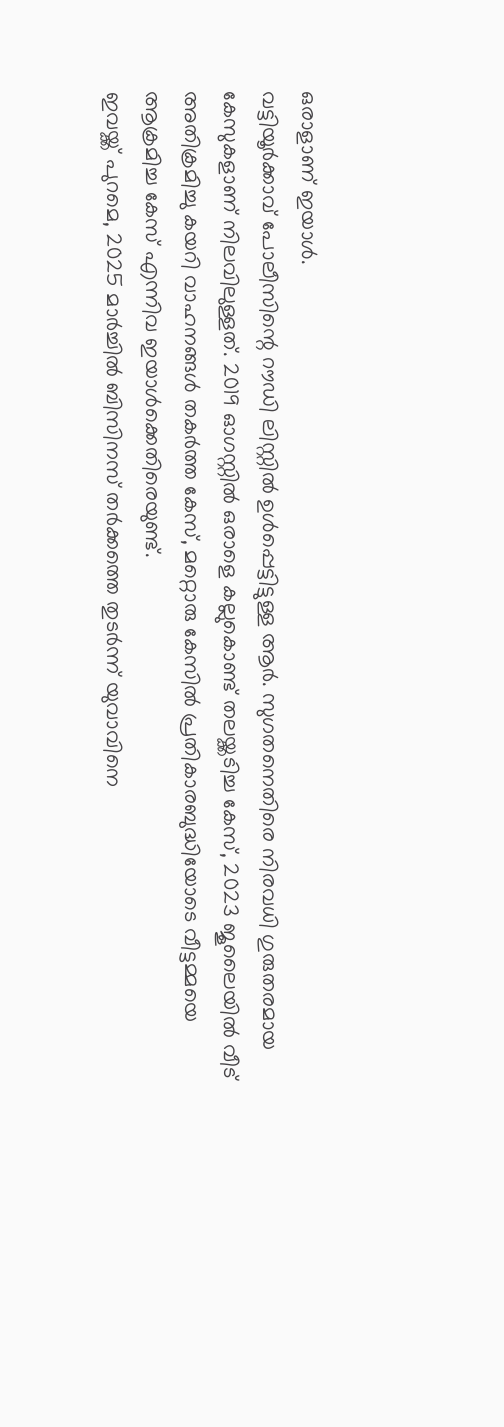ഒരാളാണ് ഇയാൾ.
വട്ടിയൂർക്കാവ് പോലീസിന്റെ റൗഡി ലിസ്റ്റിൽ ഉൾപ്പെട്ടിട്ടുള്ള ആർ. സുഗതനെതിരെ നിരവധി ഗുരുതരമായ കേസുകളാണ് നിലവിലുള്ളത്. 2019 ഓഗസ്റ്റിൽ ഒരാളെ കല്ലുകൊണ്ട് തലയ്ക്കടിച്ച കേസ്, 2023 ജൂലൈയിൽ വീട് അതിക്രമിച്ചു കയറി വാഹനങ്ങൾ തകർത്ത കേസ്, മറ്റൊരു കേസിൽ പ്രതികാരബുദ്ധിയോടെ വീട്ടമ്മയെ ആക്രമിച്ച കേസ് എന്നിവ ഇയാൾക്കെതിരെയുണ്ട്.
ഇവയ്ക്ക് പുറമെ, 2025 മാർച്ചിൽ ബിസിനസ് തർക്കത്തെ തുടർന്ന് യുവാവിനെ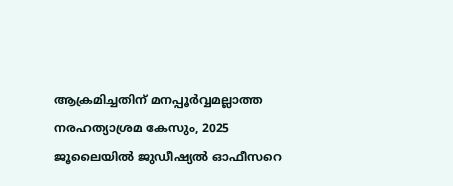ആക്രമിച്ചതിന് മനപ്പൂർവ്വമല്ലാത്ത നരഹത്യാശ്രമ കേസും, 2025 ജൂലൈയിൽ ജുഡീഷ്യൽ ഓഫീസറെ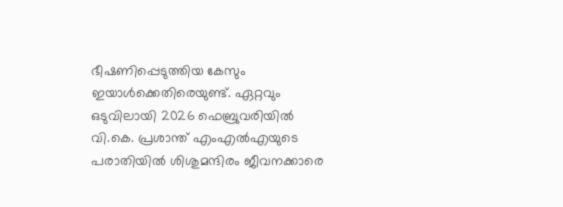ഭീഷണിപ്പെടുത്തിയ കേസും ഇയാൾക്കെതിരെയുണ്ട്. ഏറ്റവും ഒടുവിലായി 2026 ഫെബ്രുവരിയിൽ വി.കെ. പ്രശാന്ത് എംഎൽഎയുടെ പരാതിയിൽ ശിശുമന്ദിരം ജീവനക്കാരെ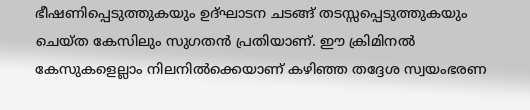ഭീഷണിപ്പെടുത്തുകയും ഉദ്ഘാടന ചടങ്ങ് തടസ്സപ്പെടുത്തുകയും ചെയ്ത കേസിലും സുഗതൻ പ്രതിയാണ്. ഈ ക്രിമിനൽ കേസുകളെല്ലാം നിലനിൽക്കെയാണ് കഴിഞ്ഞ തദ്ദേശ സ്വയംഭരണ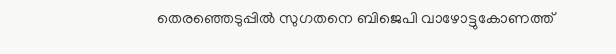തെരഞ്ഞെടുപ്പിൽ സുഗതനെ ബിജെപി വാഴോട്ടുകോണത്ത്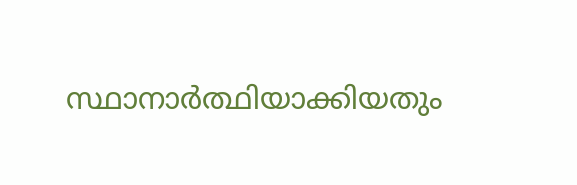സ്ഥാനാർത്ഥിയാക്കിയതും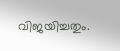വിജയിച്ചതും.